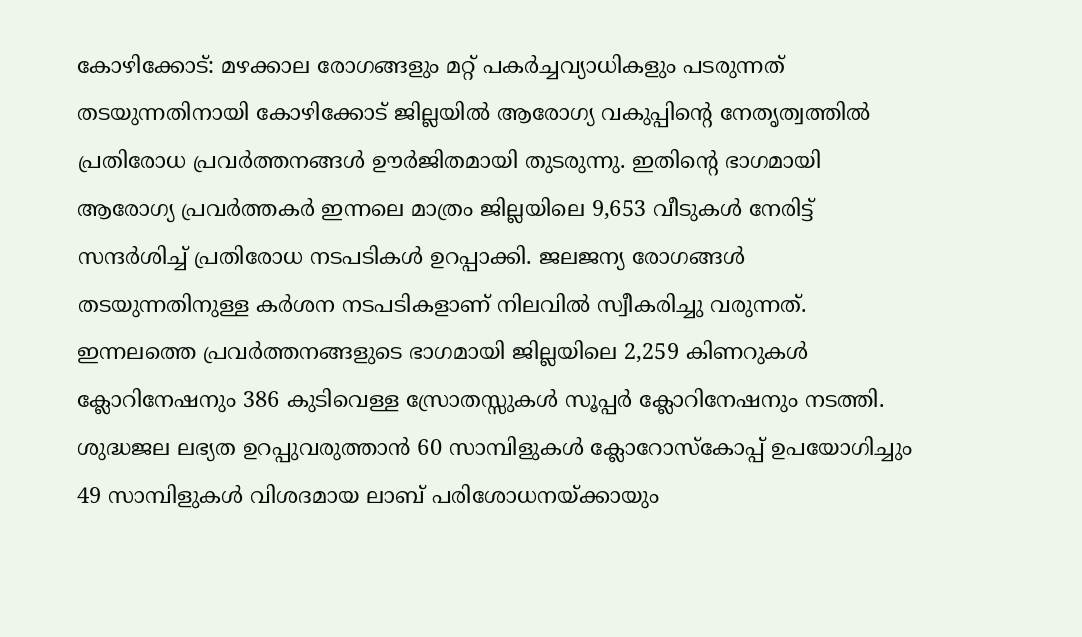കോഴിക്കോട്: മഴക്കാല രോഗങ്ങളും മറ്റ് പകർച്ചവ്യാധികളും പടരുന്നത് തടയുന്നതിനായി കോഴിക്കോട് ജില്ലയിൽ ആരോഗ്യ വകുപ്പിന്റെ നേതൃത്വത്തിൽ പ്രതിരോധ പ്രവർത്തനങ്ങൾ ഊർജിതമായി തുടരുന്നു. ഇതിന്റെ ഭാഗമായി ആരോഗ്യ പ്രവർത്തകർ ഇന്നലെ മാത്രം ജില്ലയിലെ 9,653 വീടുകൾ നേരിട്ട് സന്ദർശിച്ച് പ്രതിരോധ നടപടികൾ ഉറപ്പാക്കി. ജലജന്യ രോഗങ്ങൾ തടയുന്നതിനുള്ള കർശന നടപടികളാണ് നിലവിൽ സ്വീകരിച്ചു വരുന്നത്.
ഇന്നലത്തെ പ്രവർത്തനങ്ങളുടെ ഭാഗമായി ജില്ലയിലെ 2,259 കിണറുകൾ ക്ലോറിനേഷനും 386 കുടിവെള്ള സ്രോതസ്സുകൾ സൂപ്പർ ക്ലോറിനേഷനും നടത്തി. ശുദ്ധജല ലഭ്യത ഉറപ്പുവരുത്താൻ 60 സാമ്പിളുകൾ ക്ലോറോസ്കോപ്പ് ഉപയോഗിച്ചും 49 സാമ്പിളുകൾ വിശദമായ ലാബ് പരിശോധനയ്ക്കായും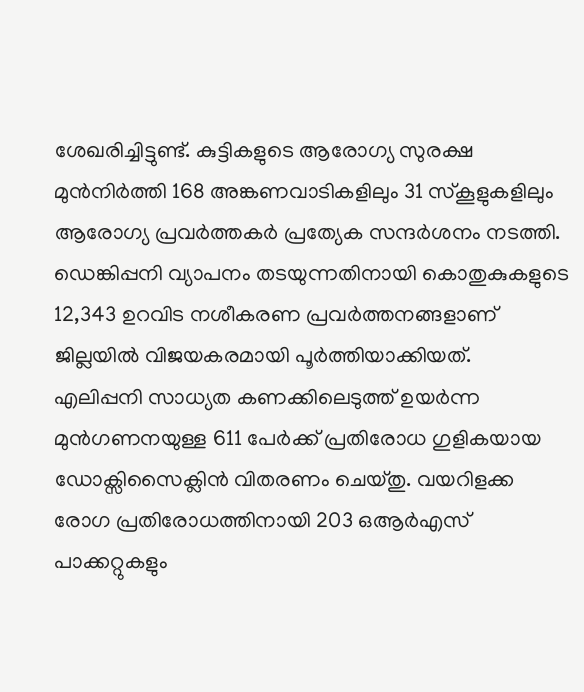ശേഖരിച്ചിട്ടുണ്ട്. കുട്ടികളുടെ ആരോഗ്യ സുരക്ഷ മുൻനിർത്തി 168 അങ്കണവാടികളിലും 31 സ്കൂളുകളിലും ആരോഗ്യ പ്രവർത്തകർ പ്രത്യേക സന്ദർശനം നടത്തി. ഡെങ്കിപ്പനി വ്യാപനം തടയുന്നതിനായി കൊതുകുകളുടെ 12,343 ഉറവിട നശീകരണ പ്രവർത്തനങ്ങളാണ് ജില്ലയിൽ വിജയകരമായി പൂർത്തിയാക്കിയത്.
എലിപ്പനി സാധ്യത കണക്കിലെടുത്ത് ഉയർന്ന മുൻഗണനയുള്ള 611 പേർക്ക് പ്രതിരോധ ഗുളികയായ ഡോക്സിസൈക്ലിൻ വിതരണം ചെയ്തു. വയറിളക്ക രോഗ പ്രതിരോധത്തിനായി 203 ഒആർഎസ് പാക്കറ്റുകളും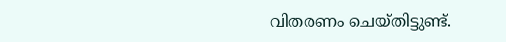വിതരണം ചെയ്തിട്ടുണ്ട്.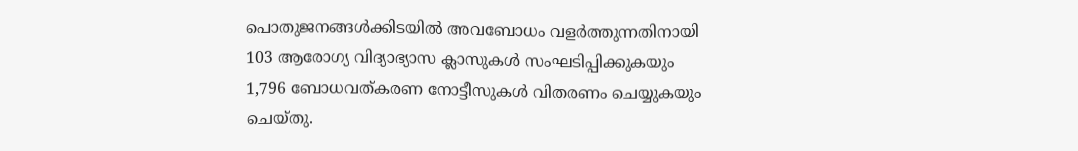പൊതുജനങ്ങൾക്കിടയിൽ അവബോധം വളർത്തുന്നതിനായി 103 ആരോഗ്യ വിദ്യാഭ്യാസ ക്ലാസുകൾ സംഘടിപ്പിക്കുകയും 1,796 ബോധവത്കരണ നോട്ടീസുകൾ വിതരണം ചെയ്യുകയും ചെയ്തു.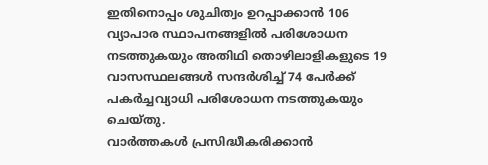ഇതിനൊപ്പം ശുചിത്വം ഉറപ്പാക്കാൻ 106 വ്യാപാര സ്ഥാപനങ്ങളിൽ പരിശോധന നടത്തുകയും അതിഥി തൊഴിലാളികളുടെ 19 വാസസ്ഥലങ്ങൾ സന്ദർശിച്ച് 74 പേർക്ക് പകർച്ചവ്യാധി പരിശോധന നടത്തുകയും ചെയ്തു.
വാർത്തകൾ പ്രസിദ്ധീകരിക്കാൻ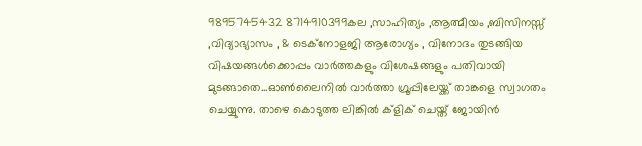9895745432 8714910399കല ,സാഹിത്യം ,ആത്മീയം ,ബിസിനസ്സ് ,വിദ്യാഭ്യാസം , & ടെക്നോളജി ആരോഗ്യം , വിനോദം തുടങ്ങിയ വിഷയങ്ങൾക്കൊപ്പം വാർത്തകളും വിശേഷങ്ങളും പതിവായി മുടങ്ങാതെ...ഓൺലൈനിൽ വാർത്താ ഗ്രൂപ്പിലേയ്ക്ക് താങ്കളെ സ്വാഗതം ചെയ്യുന്നു. താഴെ കൊടുത്ത ലിങ്കിൽ ക്ളിക് ചെയ്ത് ജോയിൻ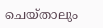ചെയ്താലും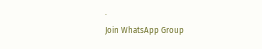.
Join WhatsApp Group